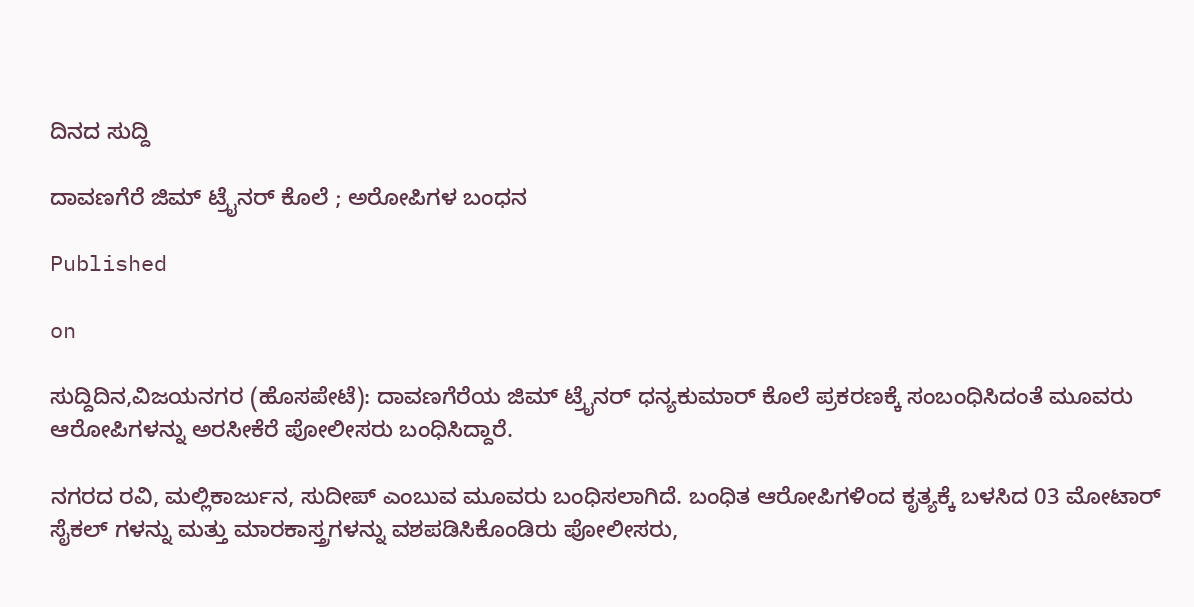ದಿನದ ಸುದ್ದಿ

ದಾವಣಗೆರೆ ಜಿಮ್ ಟ್ರೈನರ್ ಕೊಲೆ ; ಅರೋಪಿಗಳ ಬಂಧನ

Published

on

ಸುದ್ದಿದಿನ,ವಿಜಯನಗರ (ಹೊಸಪೇಟೆ): ದಾವಣಗೆರೆಯ ಜಿಮ್ ಟ್ರೈನರ್ ಧನ್ಯಕುಮಾರ್ ಕೊಲೆ ಪ್ರಕರಣಕ್ಕೆ ಸಂಬಂಧಿಸಿದಂತೆ ಮೂವರು ಆರೋಪಿಗಳನ್ನು ಅರಸೀಕೆರೆ ಪೋಲೀಸರು ಬಂಧಿಸಿದ್ದಾರೆ.

ನಗರದ ರವಿ, ಮಲ್ಲಿಕಾರ್ಜುನ, ಸುದೀಪ್ ಎಂಬುವ ಮೂವರು ಬಂಧಿಸಲಾಗಿದೆ. ಬಂಧಿತ ಆರೋಪಿಗಳಿಂದ ಕೃತ್ಯಕ್ಕೆ ಬಳಸಿದ 03 ಮೋಟಾರ್ ಸೈಕಲ್ ಗಳನ್ನು ಮತ್ತು ಮಾರಕಾಸ್ತ್ರಗಳನ್ನು ವಶಪಡಿಸಿಕೊಂಡಿರು ಪೋಲೀಸರು,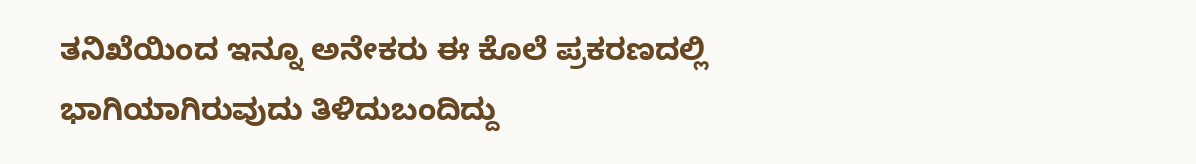ತನಿಖೆಯಿಂದ ಇನ್ನೂ ಅನೇಕರು ಈ ಕೊಲೆ ಪ್ರಕರಣದಲ್ಲಿ ಭಾಗಿಯಾಗಿರುವುದು ತಿಳಿದುಬಂದಿದ್ದು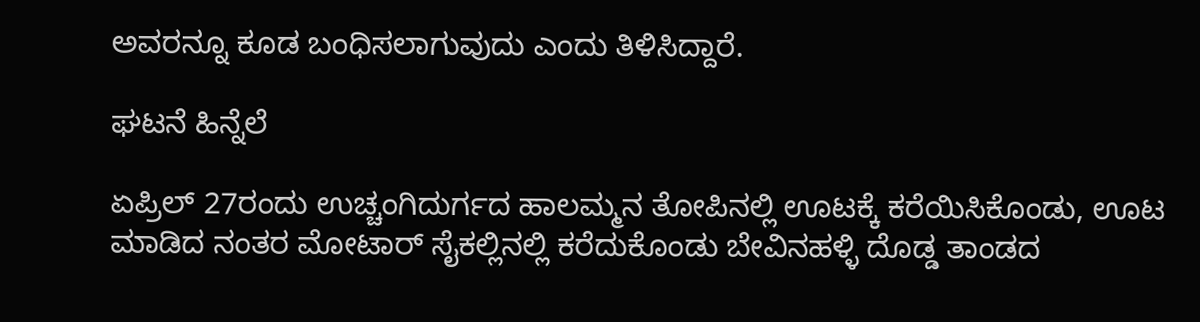ಅವರನ್ನೂ ಕೂಡ ಬಂಧಿಸಲಾಗುವುದು ಎಂದು ತಿಳಿಸಿದ್ದಾರೆ.

ಘಟನೆ ಹಿನ್ನೆಲೆ

ಏಪ್ರಿಲ್ 27ರಂದು ಉಚ್ಚಂಗಿದುರ್ಗದ ಹಾಲಮ್ಮನ ತೋಪಿನಲ್ಲಿ ಊಟಕ್ಕೆ ಕರೆಯಿಸಿಕೊಂಡು, ಊಟ ಮಾಡಿದ ನಂತರ ಮೋಟಾರ್ ಸೈಕಲ್ಲಿನಲ್ಲಿ ಕರೆದುಕೊಂಡು ಬೇವಿನಹಳ್ಳಿ ದೊಡ್ಡ ತಾಂಡದ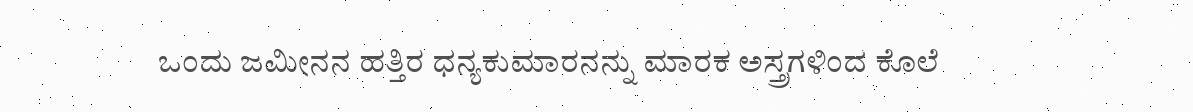ಒಂದು ಜಮೀನನ ಹತ್ತಿರ ಧನ್ಯಕುಮಾರನನ್ನು ಮಾರಕ ಅಸ್ತ್ರಗಳಿಂದ ಕೊಲೆ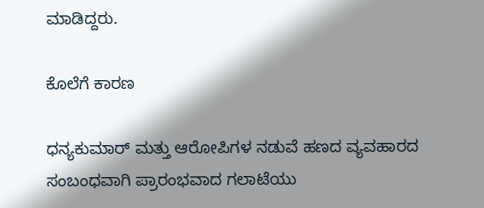ಮಾಡಿದ್ದರು.

ಕೊಲೆಗೆ ಕಾರಣ

ಧನ್ಯಕುಮಾರ್ ಮತ್ತು ಆರೋಪಿಗಳ ನಡುವೆ ಹಣದ ವ್ಯವಹಾರದ ಸಂಬಂಧವಾಗಿ ಪ್ರಾರಂಭವಾದ ಗಲಾಟೆಯು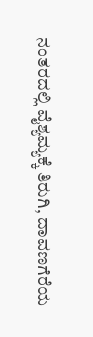ನಂತರದಲ್ಲಿ ವೈಶ್ಯಮ್ಯಕ್ಕೆ ತಿರುಗಿ, ದಾವಣಗೆರೆಯ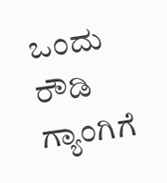ಒಂದು ರೌಡಿ ಗ್ಯಾಂಗಿಗೆ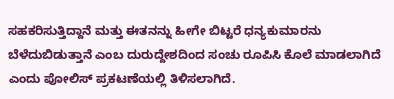ಸಹಕರಿಸುತ್ತಿದ್ದಾನೆ ಮತ್ತು ಈತನನ್ನು ಹೀಗೇ ಬಿಟ್ಟರೆ ಧನ್ಯಕುಮಾರನು ಬೆಳೆದುಬಿಡುತ್ತಾನೆ ಎಂಬ ದುರುದ್ದೇಶದಿಂದ ಸಂಚು ರೂಪಿಸಿ ಕೊಲೆ ಮಾಡಲಾಗಿದೆ ಎಂದು ಪೋಲಿಸ್ ಪ್ರಕಟಣೆಯಲ್ಲಿ ತಿಳಿಸಲಾಗಿದೆ.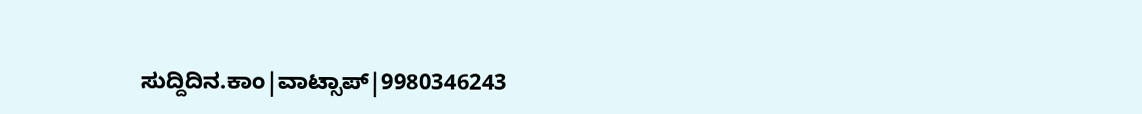ಸುದ್ದಿದಿನ.ಕಾಂ|ವಾಟ್ಸಾಪ್|9980346243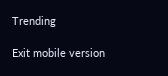Trending

Exit mobile version